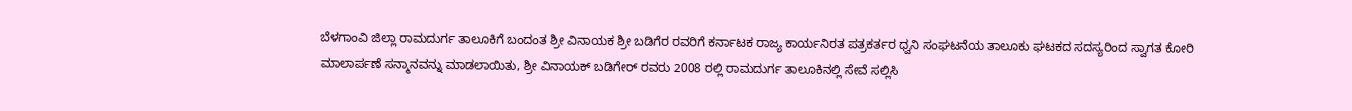ಬೆಳಗಾಂವಿ ಜಿಲ್ಲಾ ರಾಮದುರ್ಗ ತಾಲೂಕಿಗೆ ಬಂದಂತ ಶ್ರೀ ವಿನಾಯಕ ಶ್ರೀ ಬಡಿಗೆರ ರವರಿಗೆ ಕರ್ನಾಟಕ ರಾಜ್ಯ ಕಾರ್ಯನಿರತ ಪತ್ರಕರ್ತರ ಧ್ವನಿ ಸಂಘಟನೆಯ ತಾಲೂಕು ಘಟಕದ ಸದಸ್ಯರಿಂದ ಸ್ವಾಗತ ಕೋರಿ ಮಾಲಾರ್ಪಣೆ ಸನ್ಮಾನವನ್ನು ಮಾಡಲಾಯಿತು, ಶ್ರೀ ವಿನಾಯಕ್ ಬಡಿಗೇರ್ ರವರು 2008 ರಲ್ಲಿ ರಾಮದುರ್ಗ ತಾಲೂಕಿನಲ್ಲಿ ಸೇವೆ ಸಲ್ಲಿಸಿ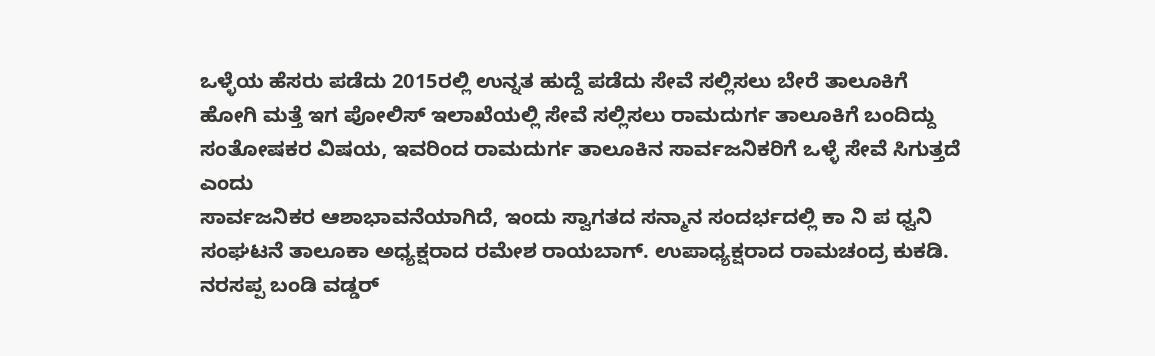ಒಳ್ಳೆಯ ಹೆಸರು ಪಡೆದು 2015ರಲ್ಲಿ ಉನ್ನತ ಹುದ್ದೆ ಪಡೆದು ಸೇವೆ ಸಲ್ಲಿಸಲು ಬೇರೆ ತಾಲೂಕಿಗೆ ಹೋಗಿ ಮತ್ತೆ ಇಗ ಪೋಲಿಸ್ ಇಲಾಖೆಯಲ್ಲಿ ಸೇವೆ ಸಲ್ಲಿಸಲು ರಾಮದುರ್ಗ ತಾಲೂಕಿಗೆ ಬಂದಿದ್ದು ಸಂತೋಷಕರ ವಿಷಯ, ಇವರಿಂದ ರಾಮದುರ್ಗ ತಾಲೂಕಿನ ಸಾರ್ವಜನಿಕರಿಗೆ ಒಳ್ಳೆ ಸೇವೆ ಸಿಗುತ್ತದೆ ಎಂದು
ಸಾರ್ವಜನಿಕರ ಆಶಾಭಾವನೆಯಾಗಿದೆ, ಇಂದು ಸ್ವಾಗತದ ಸನ್ಮಾನ ಸಂದರ್ಭದಲ್ಲಿ ಕಾ ನಿ ಪ ಧ್ವನಿ ಸಂಘಟನೆ ತಾಲೂಕಾ ಅಧ್ಯಕ್ಷರಾದ ರಮೇಶ ರಾಯಬಾಗ್. ಉಪಾಧ್ಯಕ್ಷರಾದ ರಾಮಚಂದ್ರ ಕುಕಡಿ. ನರಸಪ್ಪ ಬಂಡಿ ವಡ್ಡರ್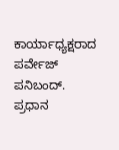ಕಾರ್ಯಾಧ್ಯಕ್ಷರಾದ ಪರ್ವೇಜ್ ಪನಿಬಂದ್. ಪ್ರಧಾನ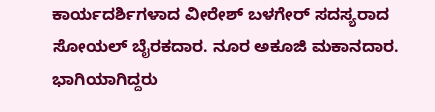ಕಾರ್ಯದರ್ಶಿಗಳಾದ ವೀರೇಶ್ ಬಳಗೇರ್ ಸದಸ್ಯರಾದ ಸೋಯಲ್ ಬೈರಕದಾರ. ನೂರ ಅಕೂಜಿ ಮಕಾನದಾರ. ಭಾಗಿಯಾಗಿದ್ದರು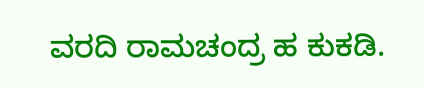ವರದಿ ರಾಮಚಂದ್ರ ಹ ಕುಕಡಿ.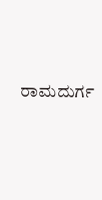ರಾಮದುರ್ಗ